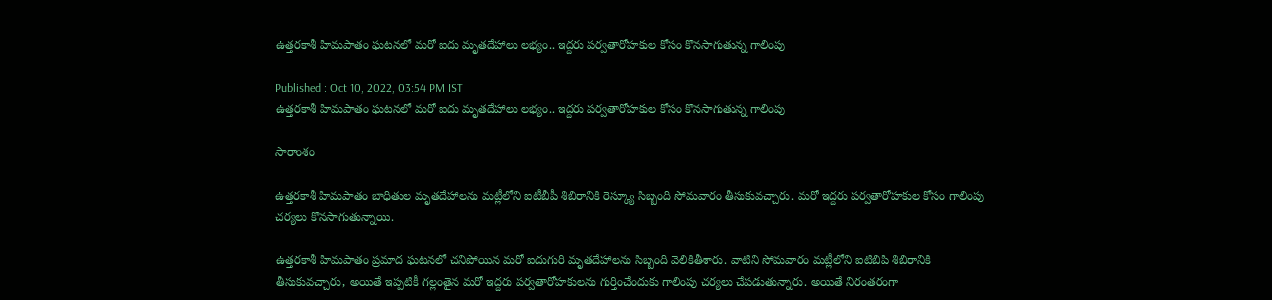ఉత్తరకాశీ హిమపాతం ఘ‌ట‌న‌లో మ‌రో ఐదు మృత‌దేహాలు ల‌భ్యం.. ఇద్దరు పర్వతారోహకుల కోసం కొన‌సాగుతున్న గాలింపు

Published : Oct 10, 2022, 03:54 PM IST
ఉత్తరకాశీ హిమపాతం ఘ‌ట‌న‌లో మ‌రో ఐదు మృత‌దేహాలు ల‌భ్యం.. ఇద్దరు పర్వతారోహకుల కోసం కొన‌సాగుతున్న గాలింపు

సారాంశం

ఉత్తరకాశీ హిమపాతం బాధితుల మృతదేహాలను మట్లీలోని ఐటీబీపీ శిబిరానికి రెస్క్యూ సిబ్బంది సోమవారం తీసుకువచ్చారు. మరో ఇద్దరు పర్వతారోహకుల కోసం గాలింపు చర్యలు కొనసాగుతున్నాయి.

ఉత్త‌రకాశీ హిమపాతం ప్ర‌మాద ఘ‌ట‌న‌లో చ‌నిపోయిన మ‌రో ఐదుగురి మృత‌దేహాల‌ను సిబ్బంది వెలికితీశారు. వాటిని సోమవారం మట్లీలోని ఐటిబిపి శిబిరానికి తీసుకువచ్చారు, అయితే ఇప్ప‌టికీ గల్లంతైన మ‌రో ఇద్దరు పర్వతారోహకులను గుర్తించేందుకు గాలింపు చ‌ర్య‌లు చేప‌డుతున్నారు. అయితే నిరంత‌రంగా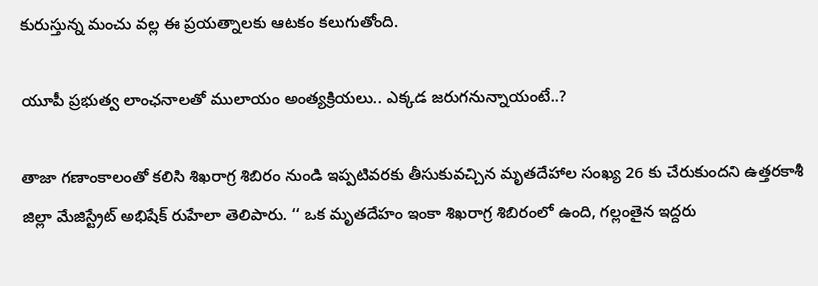కురుస్తున్న మంచు వ‌ల్ల ఈ ప్ర‌య‌త్నాల‌కు ఆట‌కం క‌లుగుతోంది.

యూపీ ప్రభుత్వ లాంఛనాలతో ములాయం అంత్యక్రియలు.. ఎక్క‌డ జరుగనున్నాయంటే..?

తాజా గ‌ణాంకాలంతో క‌లిసి శిఖరాగ్ర శిబిరం నుండి ఇప్పటివరకు తీసుకువచ్చిన మృతదేహాల సంఖ్య 26 కు చేరుకుందని ఉత్తరకాశీ జిల్లా మేజిస్ట్రేట్ అభిషేక్ రుహేలా తెలిపారు. ‘‘ ఒక మృతదేహం ఇంకా శిఖరాగ్ర శిబిరంలో ఉంది, గల్లంతైన ఇద్దరు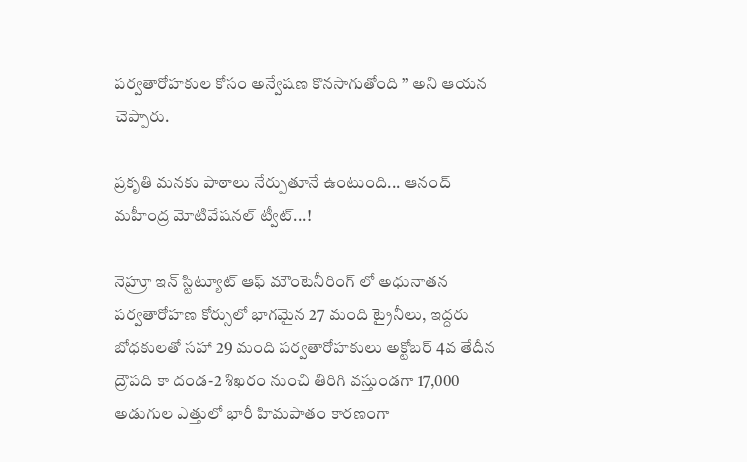పర్వతారోహకుల కోసం అన్వేషణ కొనసాగుతోంది ’’ అని ఆయన చెప్పారు.

ప్రకృతి మనకు పాఠాలు నేర్పుతూనే ఉంటుంది... ఆనంద్ మహీంద్ర మోటివేషనల్ ట్వీట్...!

నెహ్రూ ఇన్ స్టిట్యూట్ ఆఫ్ మౌంటెనీరింగ్ లో అధునాతన పర్వతారోహణ కోర్సులో భాగమైన 27 మంది ట్రైనీలు, ఇద్దరు బోధకులతో సహా 29 మంది పర్వతారోహకులు అక్టోబర్ 4వ తేదీన ద్రౌపది కా దండ-2 శిఖరం నుంచి తిరిగి వస్తుండగా 17,000 అడుగుల ఎత్తులో భారీ హిమపాతం కారణంగా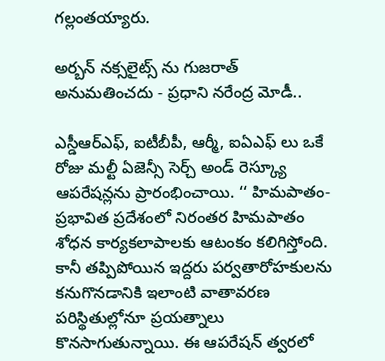గల్లంతయ్యారు.

అర్బన్ నక్సలైట్స్ ను గుజ‌రాత్ అనుమతించదు - ప్రధాని న‌రేంద్ర మోడీ..

ఎస్డీఆర్ఎఫ్, ఐటీబీపీ, ఆర్మీ, ఐఏఎఫ్ లు ఒకే రోజు మల్టీ ఏజెన్సీ సెర్చ్ అండ్ రెస్క్యూ ఆపరేషన్లను ప్రారంభించాయి. ‘‘ హిమపాతం-ప్రభావిత ప్రదేశంలో నిరంతర హిమపాతం శోధన కార్యకలాపాలకు ఆటంకం కలిగిస్తోంది. కానీ తప్పిపోయిన ఇద్దరు పర్వతారోహకులను కనుగొనడానికి ఇలాంటి వాతావ‌ర‌ణ ప‌రిస్థితుల్లోనూ ప్ర‌య‌త్నాలు కొన‌సాగుతున్నాయి. ఈ ఆపరేషన్ త్వరలో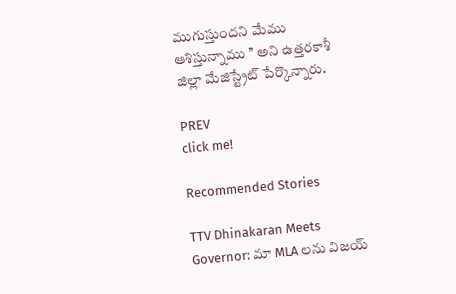ముగుస్తుందని మేము ఆశిస్తున్నాము ’’ అని ఉత్తరకాశీ జిల్లా మేజిస్ట్రేట్ పేర్కొన్నారు.

PREV
click me!

Recommended Stories

TTV Dhinakaran Meets Governor: మా MLA లను విజయ్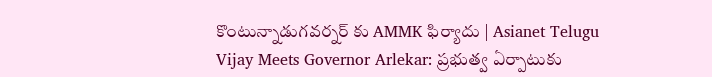కొంటున్నాడుగవర్నర్ కు AMMK ఫిర్యాదు | Asianet Telugu
Vijay Meets Governor Arlekar: ప్రభుత్వ ఏర్పాటుకు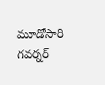మూడోసారి గవర్నర్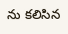ను కలిసిన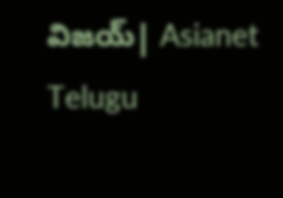విజయ్| Asianet Telugu